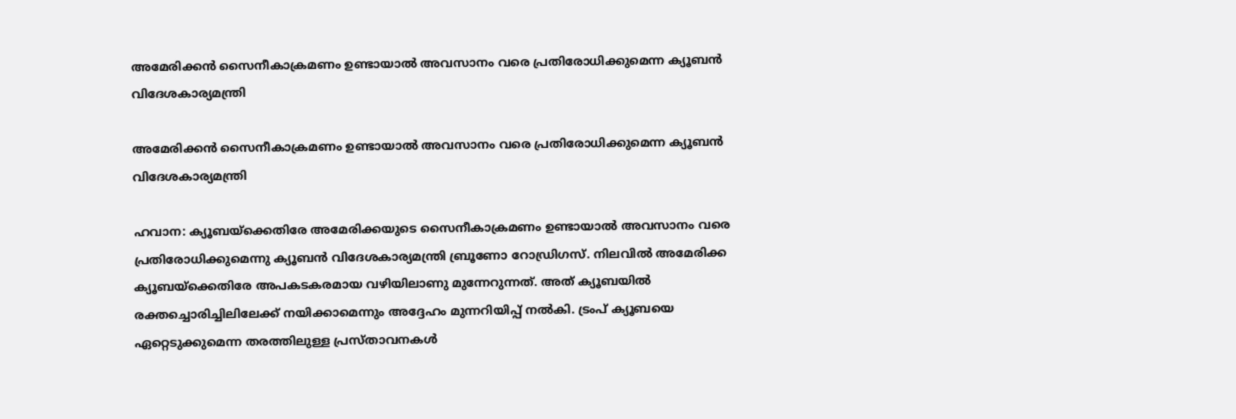അമേരിക്കന്‍ സൈനീകാക്രമണം ഉണ്ടായാല്‍ അവസാനം വരെ പ്രതിരോധിക്കുമെന്ന ക്യൂബന്‍ വിദേശകാര്യമന്ത്രി

അമേരിക്കന്‍ സൈനീകാക്രമണം ഉണ്ടായാല്‍ അവസാനം വരെ പ്രതിരോധിക്കുമെന്ന ക്യൂബന്‍ വിദേശകാര്യമന്ത്രി

ഹവാന: ക്യൂബയ്‌ക്കെതിരേ അമേരിക്കയുടെ സൈനീകാക്രമണം ഉണ്ടായാല്‍ അവസാനം വരെ പ്രതിരോധിക്കുമെന്നു ക്യൂബന്‍ വിദേശകാര്യമന്ത്രി ബ്രൂണോ റോഡ്രിഗസ്. നിലവില്‍ അമേരിക്ക ക്യൂബയ്‌ക്കെതിരേ അപകടകരമായ വഴിയിലാണു മുന്നേറുന്നത്. അത് ക്യൂബയില്‍ രക്തച്ചൊരിച്ചിലിലേക്ക് നയിക്കാമെന്നും അദ്ദേഹം മുന്നറിയിപ്പ് നല്‍കി. ട്രംപ് ക്യൂബയെ ഏറ്റെടുക്കുമെന്ന തരത്തിലുള്ള പ്രസ്താവനകള്‍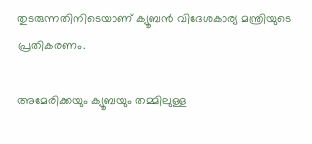തുടരുന്നതിനിടെയാണ് ക്യൂബന്‍ വിദേശകാര്യ മന്ത്രിയുടെ പ്രതികരണം.

അമേരിക്കയും ക്യൂബയും തമ്മിലുള്ള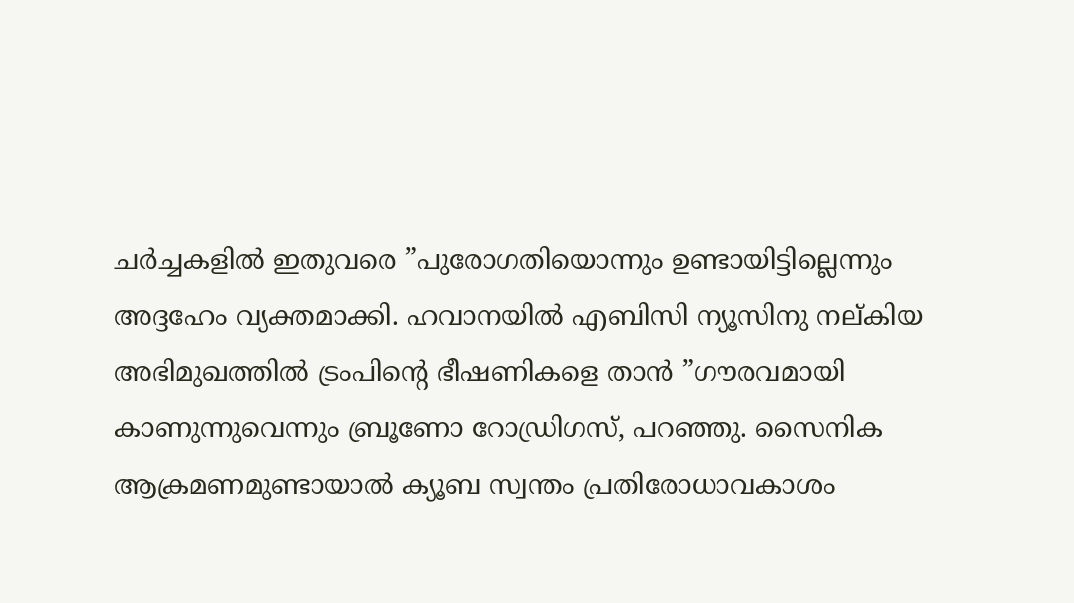ചര്‍ച്ചകളില്‍ ഇതുവരെ ”പുരോഗതിയൊന്നും ഉണ്ടായിട്ടില്ലെന്നും അദ്ദഹേം വ്യക്തമാക്കി. ഹവാനയില്‍ എബിസി ന്യൂസിനു നല്കിയ അഭിമുഖത്തില്‍ ട്രംപിന്റെ ഭീഷണികളെ താന്‍ ”ഗൗരവമായി കാണുന്നുവെന്നും ബ്രൂണോ റോഡ്രിഗസ്, പറഞ്ഞു. സൈനിക ആക്രമണമുണ്ടായാല്‍ ക്യൂബ സ്വന്തം പ്രതിരോധാവകാശം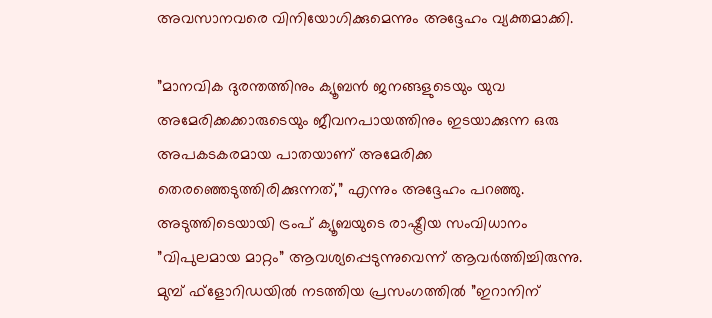അവസാനവരെ വിനിയോഗിക്കുമെന്നും അദ്ദേഹം വ്യക്തമാക്കി.

”മാനവിക ദുരന്തത്തിനും ക്യൂബന്‍ ജനങ്ങളുടെയും യുവ അമേരിക്കക്കാരുടെയും ജീവനപായത്തിനും ഇടയാക്കുന്ന ഒരു അപകടകരമായ പാതയാണ് അമേരിക്ക തെരഞ്ഞെടുത്തിരിക്കുന്നത്,” എന്നും അദ്ദേഹം പറഞ്ഞു. അടുത്തിടെയായി ട്രംപ് ക്യൂബയുടെ രാഷ്ട്രീയ സംവിധാനം ”വിപുലമായ മാറ്റം” ആവശ്യപ്പെടുന്നുവെന്ന് ആവര്‍ത്തിച്ചിരുന്നു. മുമ്പ് ഫ്ളോറിഡയില്‍ നടത്തിയ പ്രസംഗത്തില്‍ ”ഇറാനിന്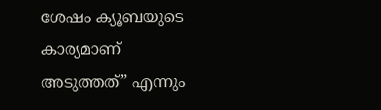ശേഷം ക്യൂബയുടെ കാര്യമാണ് അടുത്തത്” എന്നും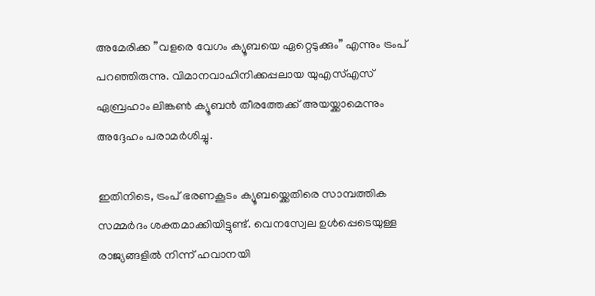അമേരിക്ക ”വളരെ വേഗം ക്യൂബയെ ഏറ്റെടുക്കും” എന്നും ട്രംപ് പറഞ്ഞിരുന്നു. വിമാനവാഹിനിക്കപ്പലായ യുഎസ്എസ് ഏബ്രഹാം ലിങ്കണ്‍ ക്യൂബന്‍ തീരത്തേക്ക് അയയ്ക്കാമെന്നും അദ്ദേഹം പരാമര്‍ശിച്ചു.

ഇതിനിടെ, ട്രംപ് ഭരണകൂടം ക്യൂബയ്ക്കെതിരെ സാമ്പത്തിക സമ്മര്‍ദം ശക്തമാക്കിയിട്ടുണ്ട്. വെനസ്വേല ഉള്‍പ്പെടെയുള്ള രാജ്യങ്ങളില്‍ നിന്ന് ഹവാനയി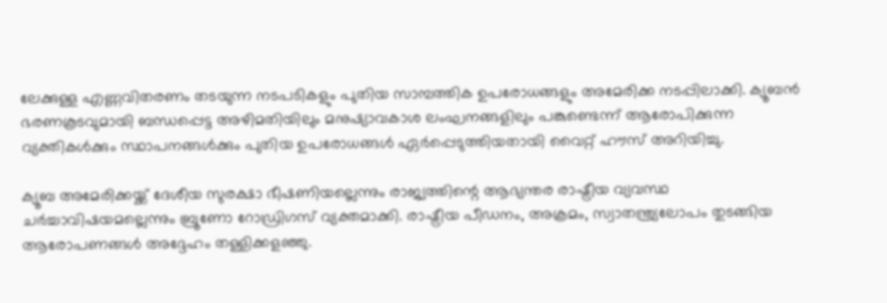ലേക്കുള്ള എണ്ണവിതരണം തടയുന്ന നടപടികളും പുതിയ സാമ്പത്തിക ഉപരോധങ്ങളും അമേരിക്ക നടപ്പിലാക്കി. ക്യൂബന്‍ ഭരണകൂടവുമായി ബന്ധപ്പെട്ട അഴിമതിയിലും മനുഷ്യാവകാശ ലംഘനങ്ങളിലും പങ്കുണ്ടെന്ന് ആരോപിക്കുന്ന വ്യക്തികള്‍ക്കും സ്ഥാപനങ്ങള്‍ക്കും പുതിയ ഉപരോധങ്ങള്‍ ഏര്‍പ്പെടുത്തിയതായി വൈറ്റ് ഹൗസ് അറിയിച്ചു.

ക്യൂബ അമേരിക്കയ്ക്ക് ദേശീയ സുരക്ഷാ ഭീഷണിയല്ലെന്നും രാജ്യത്തിന്റെ ആഭ്യന്തര രാഷ്ട്രീയ വ്യവസ്ഥ ചര്‍ച്ചാവിഷയമല്ലെന്നും ബ്രൂണോ റോഡ്രിഗസ് വ്യക്തമാക്കി. രാഷ്ട്രീയ പീഡനം, അക്രമം, സ്വാതന്ത്ര്യലോപം തുടങ്ങിയ ആരോപണങ്ങള്‍ അദ്ദേഹം തള്ളിക്കളഞ്ഞു.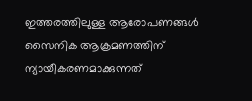ഇത്തരത്തിലുള്ള ആരോപണങ്ങള്‍ സൈനിക ആക്രമണത്തിന് ന്യായീകരണമാക്കുന്നത്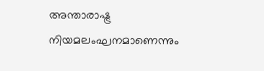അന്താരാഷ്ട്ര നിയമലംഘനമാണെന്നും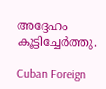അദ്ദേഹം കൂട്ടിച്ചേര്‍ത്തു.

Cuban Foreign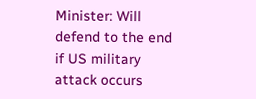Minister: Will defend to the end if US military attack occurs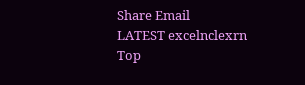Share Email
LATEST excelnclexrn
Top